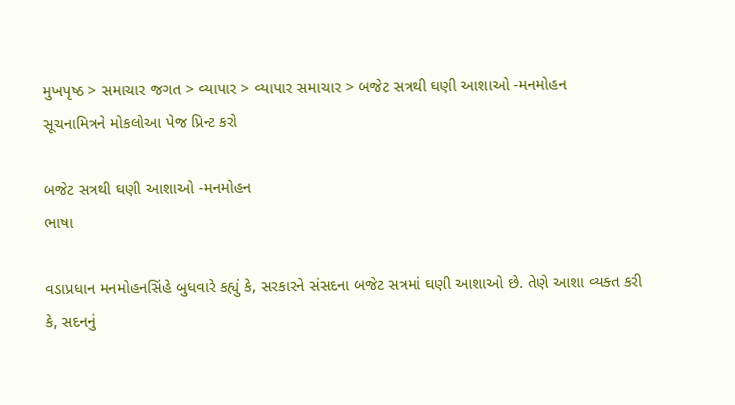મુખપૃષ્ઠ > સમાચાર જગત > વ્યાપાર > વ્યાપાર સમાચાર > બજેટ સત્રથી ઘણી આશાઓ -મનમોહન
સૂચનામિત્રને મોકલોઆ પેજ પ્રિન્ટ કરો

બજેટ સત્રથી ઘણી આશાઓ -મનમોહન
ભાષા

વડાપ્રધાન મનમોહનસિંહે બુધવારે કહ્યું કે, સરકારને સંસદના બજેટ સત્રમાં ઘણી આશાઓ છે. તેણે આશા વ્યક્ત કરી કે, સદનનું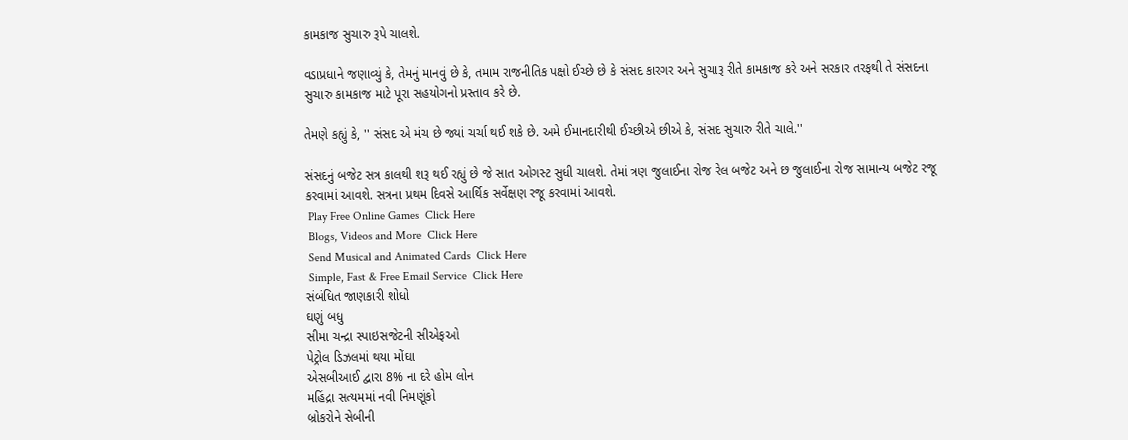કામકાજ સુચારુ રૂપે ચાલશે.

વડાપ્રધાને જણાવ્યું કે, તેમનું માનવું છે કે, તમામ રાજનીતિક પક્ષો ઈચ્છે છે કે સંસદ કારગર અને સુચારૂ રીતે કામકાજ કરે અને સરકાર તરફથી તે સંસદના સુચારુ કામકાજ માટે પૂરા સહયોગનો પ્રસ્તાવ કરે છે.

તેમણે કહ્યું કે, '' સંસદ એ મંચ છે જ્યાં ચર્ચા થઈ શકે છે. અમે ઈમાનદારીથી ઈચ્છીએ છીએ કે, સંસદ સુચારુ રીતે ચાલે.''

સંસદનું બજેટ સત્ર કાલથી શરૂ થઈ રહ્યું છે જે સાત ઓગસ્ટ સુધી ચાલશે. તેમાં ત્રણ જુલાઈના રોજ રેલ બજેટ અને છ જુલાઈના રોજ સામાન્ય બજેટ રજૂ કરવામાં આવશે. સત્રના પ્રથમ દિવસે આર્થિક સર્વેક્ષણ રજૂ કરવામાં આવશે.
 Play Free Online Games  Click Here
 Blogs, Videos and More  Click Here
 Send Musical and Animated Cards  Click Here
 Simple, Fast & Free Email Service  Click Here
સંબંધિત જાણકારી શોધો
ઘણું બધુ
સીમા ચન્દ્રા સ્પાઇસજેટની સીએફઓ
પેટ્રોલ ડિઝલમાં થયા મોંઘા
એસબીઆઈ દ્વારા 8% ના દરે હોમ લોન
મહિંદ્રા સત્યમમાં નવી નિમણૂંકો
બ્રોકરોને સેબીની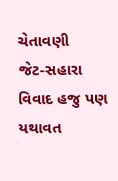ચેતાવણી
જેટ-સહારા વિવાદ હજુ પણ યથાવત